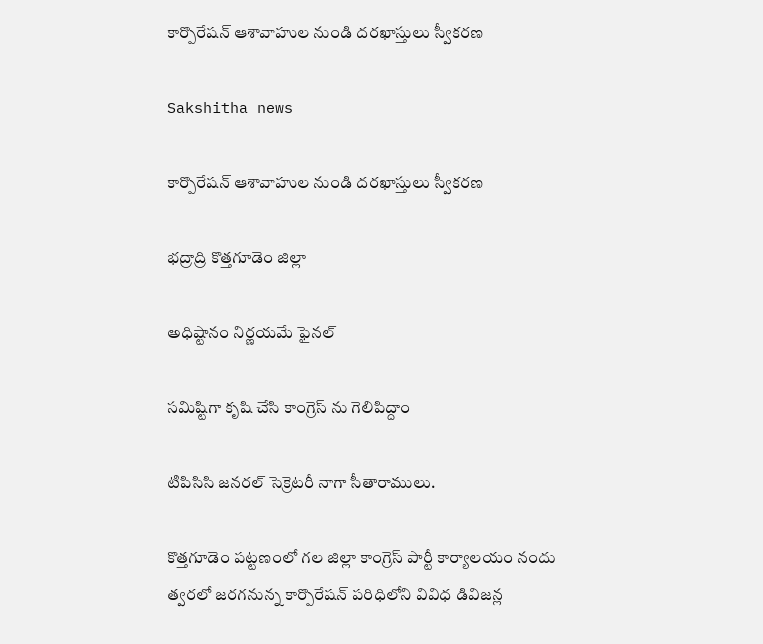కార్పొరేషన్ ఆశావాహుల నుండి దరఖాస్తులు స్వీకరణ

Sakshitha news

కార్పొరేషన్ ఆశావాహుల నుండి దరఖాస్తులు స్వీకరణ

భద్రాద్రి కొత్తగూడెం జిల్లా

అధిష్టానం నిర్ణయమే ఫైనల్

సమిష్టిగా కృషి చేసి కాంగ్రెస్ ను గెలిపిద్దాం

టిపిసిసి జనరల్ సెక్రెటరీ నాగా సీతారాములు.

కొత్తగూడెం పట్టణంలో గల జిల్లా కాంగ్రెస్ పార్టీ కార్యాలయం నందు త్వరలో జరగనున్న కార్పొరేషన్ పరిధిలోని వివిధ డివిజన్ల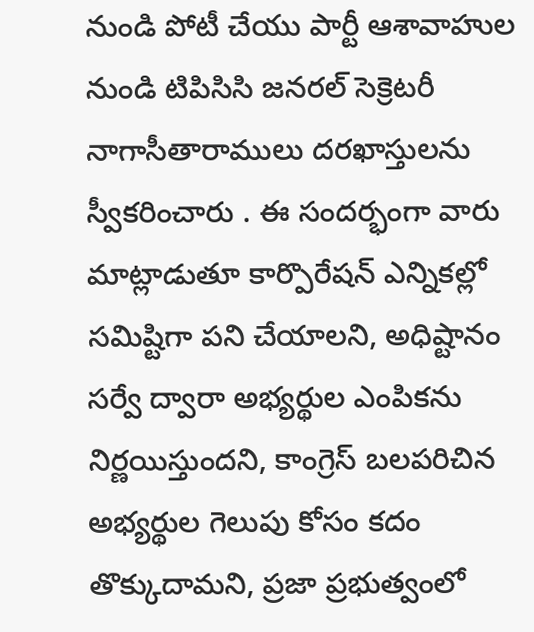నుండి పోటీ చేయు పార్టీ ఆశావాహుల నుండి టిపిసిసి జనరల్ సెక్రెటరీ నాగాసీతారాములు దరఖాస్తులను స్వీకరించారు . ఈ సందర్భంగా వారు మాట్లాడుతూ కార్పొరేషన్ ఎన్నికల్లో సమిష్టిగా పని చేయాలని, అధిష్టానం సర్వే ద్వారా అభ్యర్థుల ఎంపికను నిర్ణయిస్తుందని, కాంగ్రెస్ బలపరిచిన అభ్యర్థుల గెలుపు కోసం కదం తొక్కుదామని, ప్రజా ప్రభుత్వంలో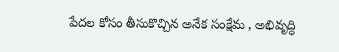పేదల కోసం తీసుకొచ్చిన అనేక సంక్షేమ , అభివృద్ధి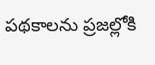పథకాలను ప్రజల్లోకి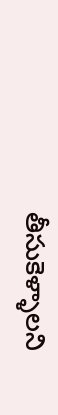తీసుకెళ్ళాలని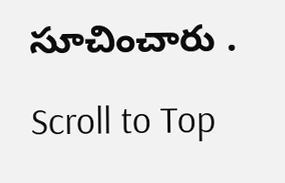సూచించారు .

Scroll to Top